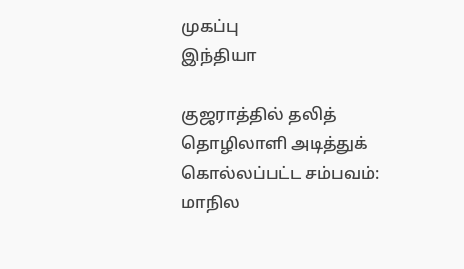முகப்பு
இந்தியா

குஜராத்தில் தலித் தொழிலாளி அடித்துக் கொல்லப்பட்ட சம்பவம்: மாநில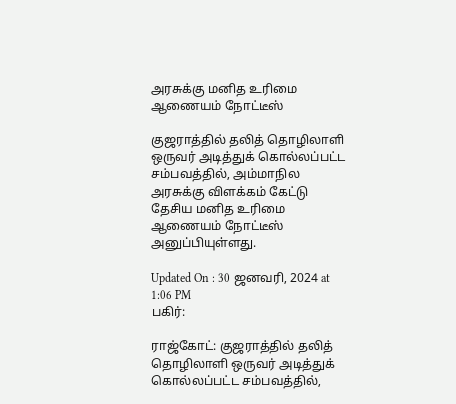அரசுக்கு மனித உரிமை ஆணையம் நோட்டீஸ்

குஜராத்தில் தலித் தொழிலாளி ஒருவர் அடித்துக் கொல்லப்பட்ட சம்பவத்தில், அம்மாநில அரசுக்கு விளக்கம் கேட்டு தேசிய மனித உரிமை ஆணையம் நோட்டீஸ் அனுப்பியுள்ளது.

Updated On : 30 ஜனவரி, 2024 at 1:06 PM
பகிர்:

ராஜ்கோட்: குஜராத்தில் தலித் தொழிலாளி ஒருவர் அடித்துக் கொல்லப்பட்ட சம்பவத்தில்,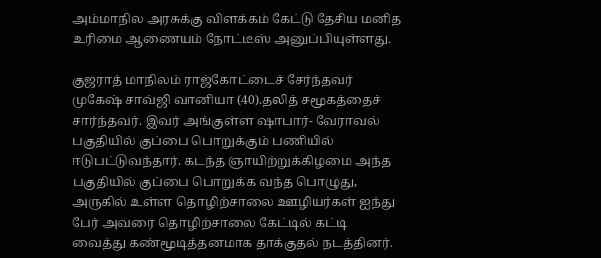அம்மாநில அரசுக்கு விளக்கம் கேட்டு தேசிய மனித உரிமை ஆணையம் நோட்டீஸ் அனுப்பியுள்ளது.

குஜராத் மாநிலம் ராஜ்கோட்டைச் சேர்ந்தவர் முகேஷ் சாவ்ஜி வானியா (40).தலித் சமூகத்தைச் சார்ந்தவர். இவர் அங்குள்ள ஷாபார்- வேராவல் பகுதியில் குப்பை பொறுக்கும் பணியில் ஈடுபட்டுவந்தார். கடந்த ஞாயிற்றுக்கிழமை அந்த பகுதியில் குப்பை பொறுக்க வந்த பொழுது, அருகில் உள்ள தொழிற்சாலை ஊழியர்கள் ஐந்து பேர் அவரை தொழிற்சாலை கேட்டில் கட்டி வைத்து கண்மூடித்தனமாக தாக்குதல் நடத்தினர்.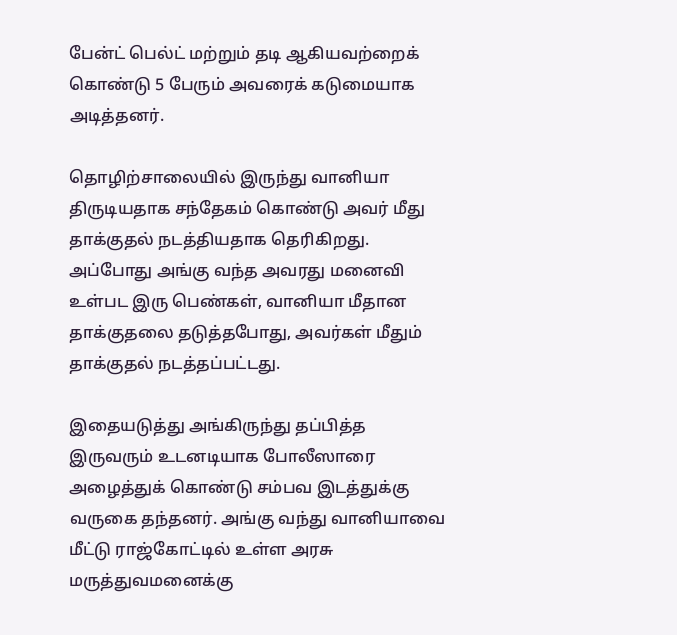பேன்ட் பெல்ட் மற்றும் தடி ஆகியவற்றைக் கொண்டு 5 பேரும் அவரைக் கடுமையாக அடித்தனர்.

தொழிற்சாலையில் இருந்து வானியா திருடியதாக சந்தேகம் கொண்டு அவர் மீது தாக்குதல் நடத்தியதாக தெரிகிறது. அப்போது அங்கு வந்த அவரது மனைவி உள்பட இரு பெண்கள், வானியா மீதான தாக்குதலை தடுத்தபோது, அவர்கள் மீதும் தாக்குதல் நடத்தப்பட்டது.

இதையடுத்து அங்கிருந்து தப்பித்த இருவரும் உடனடியாக போலீஸாரை அழைத்துக் கொண்டு சம்பவ இடத்துக்கு வருகை தந்தனர். அங்கு வந்து வானியாவை மீட்டு ராஜ்கோட்டில் உள்ள அரசு மருத்துவமனைக்கு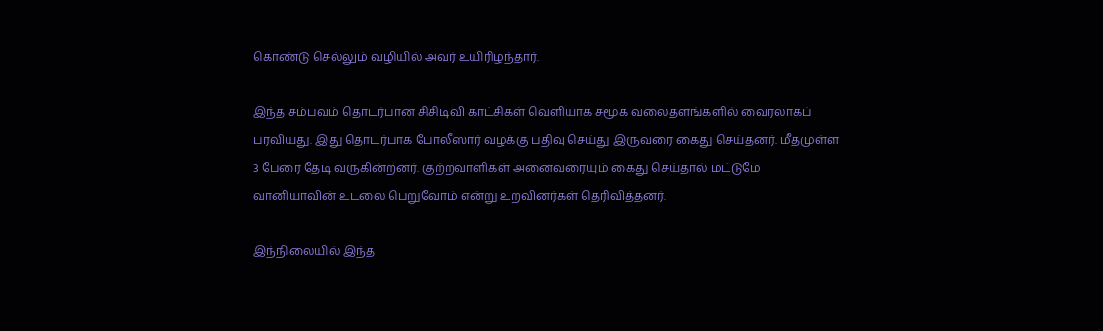கொண்டு செல்லும் வழியில் அவர் உயிரிழந்தார்.

இந்த சம்பவம் தொடர்பான சிசிடிவி காட்சிகள் வெளியாக சமூக வலைதளங்களில் வைரலாகப் பரவியது. இது தொடர்பாக போலீஸார் வழக்கு பதிவு செய்து இருவரை கைது செய்தனர். மீதமுள்ள 3 பேரை தேடி வருகின்றனர். குற்றவாளிகள் அனைவரையும் கைது செய்தால் மட்டுமே வானியாவின் உடலை பெறுவோம் என்று உறவினர்கள் தெரிவித்தனர்.

இந்நிலையில் இந்த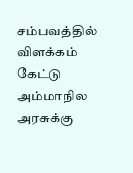சம்பவத்தில் விளக்கம் கேட்டு அம்மாநில அரசுக்கு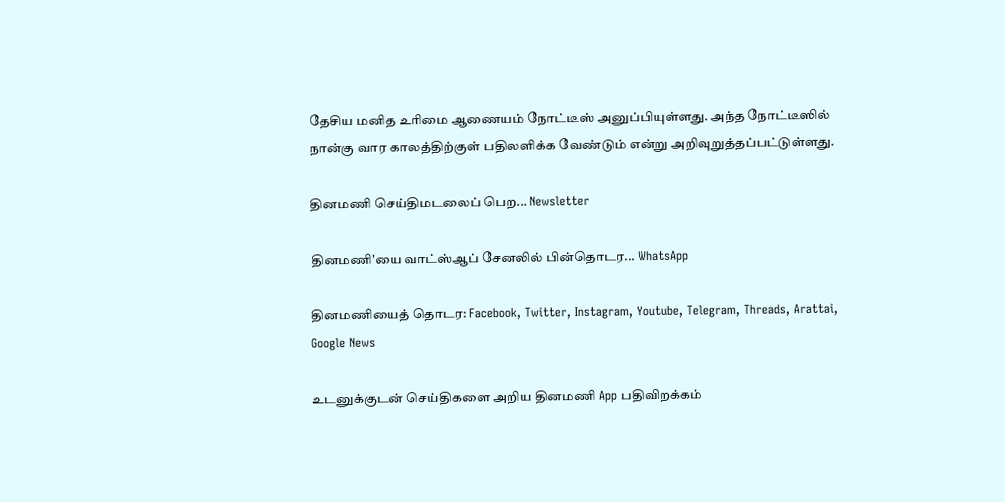தேசிய மனித உரிமை ஆணையம் நோட்டீஸ் அனுப்பியுள்ளது. அந்த நோட்டீஸில் நான்கு வார காலத்திற்குள் பதிலளிக்க வேண்டும் என்று அறிவுறுத்தப்பட்டுள்ளது.

தினமணி செய்திமடலைப் பெற... Newsletter

தினமணி'யை வாட்ஸ்ஆப் சேனலில் பின்தொடர... WhatsApp

தினமணியைத் தொடர: Facebook, Twitter, Instagram, Youtube, Telegram, Threads, Arattai, Google News

உடனுக்குடன் செய்திகளை அறிய தினமணி App பதிவிறக்கம்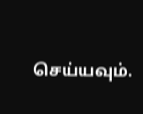செய்யவும்.